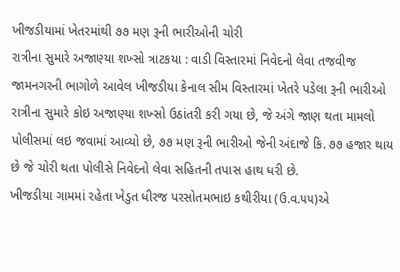ખીજડીયામાં ખેતરમાંથી ૭૭ મણ રૂની ભારીઓની ચોરી
રાત્રીના સુમારે અજાણ્યા શખ્સો ત્રાટકયા : વાડી વિસ્તારમાં નિવેદનો લેવા તજવીજ
જામનગરની ભાગોળે આવેલ ખીજડીયા કેનાલ સીમ વિસ્તારમાં ખેતરે પડેલા રૂની ભારીઓ રાત્રીના સુમારે કોઇ અજાણ્યા શખ્સો ઉઠાંતરી કરી ગયા છે, જે અંગે જાણ થતા મામલો પોલીસમાં લઇ જવામાં આવ્યો છે, ૭૭ મણ રૂની ભારીઓ જેની અંદાજે કિ. ૭૭ હજાર થાય છે જે ચોરી થતા પોલીસે નિવેદનો લેવા સહિતની તપાસ હાથ ધરી છે.
ખીજડીયા ગામમાં રહેતા ખેડુત ધીરજ પરસોતમભાઇ કથીરીયા (ઉ.વ.૫૫)એ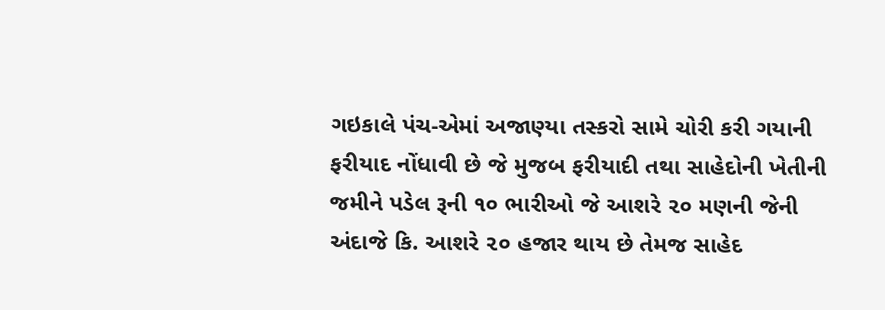ગઇકાલે પંચ-એમાં અજાણ્યા તસ્કરો સામે ચોરી કરી ગયાની ફરીયાદ નોંધાવી છે જે મુજબ ફરીયાદી તથા સાહેદોની ખેતીની જમીને પડેલ રૂની ૧૦ ભારીઓ જે આશરે ૨૦ મણની જેની અંદાજે કિ. આશરે ૨૦ હજાર થાય છે તેમજ સાહેદ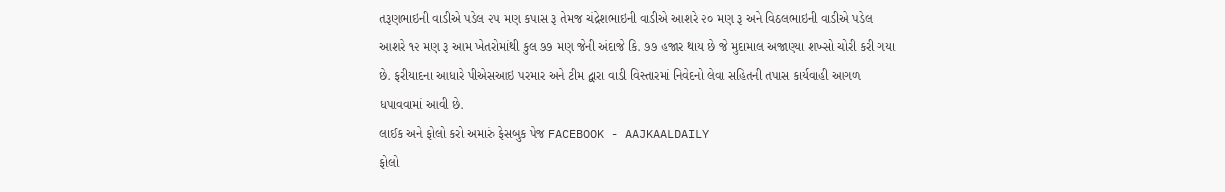તરૂણભાઇની વાડીએ પડેલ ૨૫ મણ કપાસ રૂ તેમજ ચંદ્રેશભાઇની વાડીએ આશરે ૨૦ મણ રૂ અને વિઠલભાઇની વાડીએ પડેલ આશરે ૧૨ મણ રૂ આમ ખેતરોમાંથી કુલ ૭૭ મણ જેની અંદાજે કિ. ૭૭ હજાર થાય છે જે મુદામાલ અજાણ્યા શખ્સો ચોરી કરી ગયા છે. ફરીયાદના આધારે પીએસઆઇ પરમાર અને ટીમ દ્વારા વાડી વિસ્તારમાં નિવેદનો લેવા સહિતની તપાસ કાર્યવાહી આગળ ધપાવવામાં આવી છે.
લાઈક અને ફોલો કરો અમારું ફેસબુક પેજ FACEBOOK - AAJKAALDAILY
ફોલો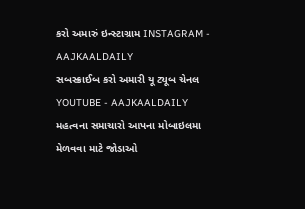કરો અમારું ઇન્સ્ટાગ્રામ INSTAGRAM - AAJKAALDAILY
સબસ્ક્રાઈબ કરો અમારી યૂ ટ્યૂબ ચેનલ YOUTUBE - AAJKAALDAILY
મહત્વના સમાચારો આપના મોબાઇલમા મેળવવા માટે જોડાઓ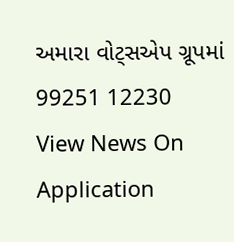અમારા વોટ્સએપ ગ્રૂપમાં 99251 12230
View News On Application